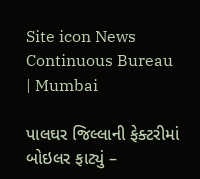Site icon News Continuous Bureau | Mumbai

પાલઘર જિલ્લાની ફેક્ટરીમાં બોઇલર ફાટ્યું –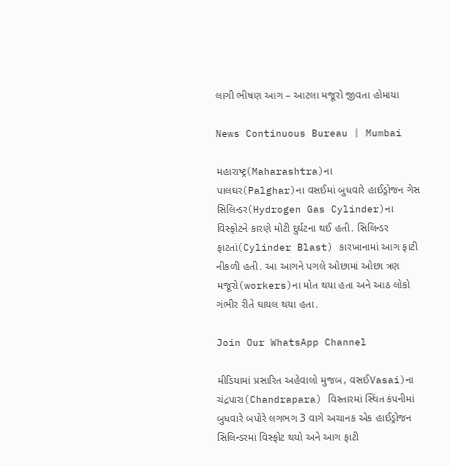લાગી ભીષણ આગ – આટલા મજૂરો જીવતા હોમાયા

News Continuous Bureau | Mumbai

મહારાષ્ટ્ર(Maharashtra)ના પાલઘર(Palghar)ના વસઈમાં બુધવારે હાઈડ્રોજન ગેસ સિલિન્ડર(Hydrogen Gas Cylinder)ના વિસ્ફોટને કારણે મોટી દુર્ઘટના થઈ હતી. સિલિન્ડર ફાટતાં(Cylinder Blast) કારખાનામાં આગ ફાટી નીકળી હતી. આ આગને પગલે ઓછામાં ઓછા ત્રણ મજૂરો(workers)ના મોત થયા હતા અને આઠ લોકો ગંભીર રીતે ઘાયલ થયા હતા.

Join Our WhatsApp Channel

મીડિયામાં પ્રસારિત અહેવાલો મુજબ, વસઈVasai)ના ચંદ્રપારા(Chandrapara) વિસ્તારમાં સ્થિત કંપનીમાં બુધવારે બપોરે લગભગ 3 વાગે અચાનક એક હાઈડ્રોજન સિલિન્ડરમાં વિસ્ફોટ થયો અને આગ ફાટી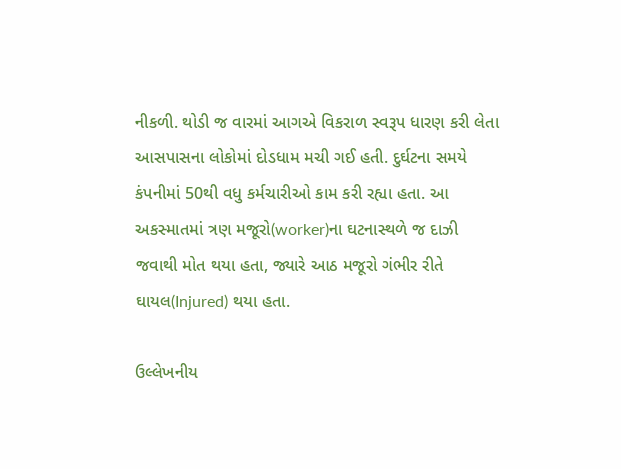નીકળી. થોડી જ વારમાં આગએ વિકરાળ સ્વરૂપ ધારણ કરી લેતા આસપાસના લોકોમાં દોડધામ મચી ગઈ હતી. દુર્ઘટના સમયે કંપનીમાં 50થી વધુ કર્મચારીઓ કામ કરી રહ્યા હતા. આ અકસ્માતમાં ત્રણ મજૂરો(worker)ના ઘટનાસ્થળે જ દાઝી જવાથી મોત થયા હતા, જ્યારે આઠ મજૂરો ગંભીર રીતે ઘાયલ(Injured) થયા હતા.

ઉલ્લેખનીય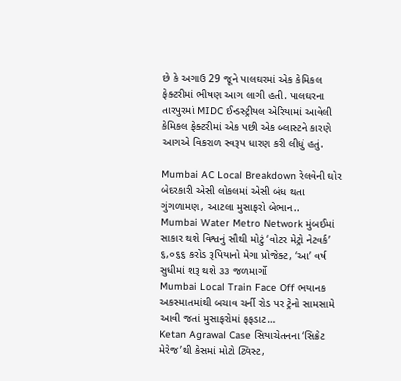છે કે અગાઉ 29 જૂને પાલઘરમાં એક કેમિકલ ફેક્ટરીમાં ભીષણ આગ લાગી હતી. પાલઘરના તારપુરમાં MIDC ઈન્ડસ્ટ્રીયલ એરિયામાં આવેલી કેમિકલ ફેક્ટરીમાં એક પછી એક બ્લાસ્ટને કારણે આગએ વિકરાળ સ્વરૂપ ધારણ કરી લીધું હતું.

Mumbai AC Local Breakdown રેલવેની ઘોર બેદરકારી એસી લોકલમાં એસી બંધ થતા ગુંગળામણ, આટલા મુસાફરો બેભાન..
Mumbai Water Metro Network મુંબઈમાં સાકાર થશે વિશ્વનું સૌથી મોટું ‘વોટર મેટ્રો નેટવર્ક’ ૬,૦૬૬ કરોડ રૂપિયાનો મેગા પ્રોજેક્ટ, ‘આ’ વર્ષ સુધીમાં શરૂ થશે ૩૩ જળમાર્ગો
Mumbai Local Train Face Off ભયાનક અકસ્માતમાંથી બચાવ ચર્ની રોડ પર ટ્રેનો સામસામે આવી જતાં મુસાફરોમાં ફફડાટ…
Ketan Agrawal Case સિયાચેતનના ‘સિક્રેટ મેરેજ’થી કેસમાં મોટો ટ્વિસ્ટ,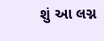શું આ લગ્ન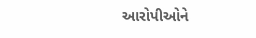આરોપીઓને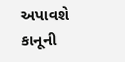અપાવશે કાનૂની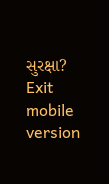સુરક્ષા?
Exit mobile version